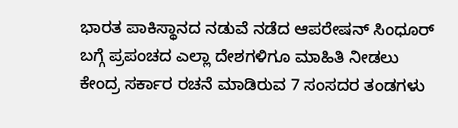ಭಾರತ ಪಾಕಿಸ್ಥಾನದ ನಡುವೆ ನಡೆದ ಆಪರೇಷನ್ ಸಿಂಧೂರ್ ಬಗ್ಗೆ ಪ್ರಪಂಚದ ಎಲ್ಲಾ ದೇಶಗಳಿಗೂ ಮಾಹಿತಿ ನೀಡಲು ಕೇಂದ್ರ ಸರ್ಕಾರ ರಚನೆ ಮಾಡಿರುವ 7 ಸಂಸದರ ತಂಡಗಳು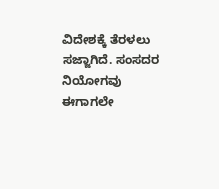ವಿದೇಶಕ್ಕೆ ತೆರಳಲು ಸಜ್ಜಾಗಿದೆ. ಸಂಸದರ ನಿಯೋಗವು ಈಗಾಗಲೇ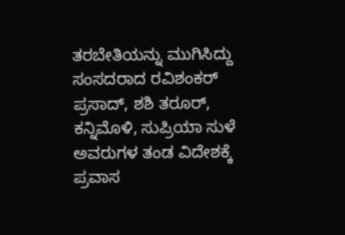ತರಬೇತಿಯನ್ನು ಮುಗಿಸಿದ್ದು ಸಂಸದರಾದ ರವಿಶಂಕರ್ ಪ್ರಸಾದ್, ಶಶಿ ತರೂರ್, ಕನ್ನಿಮೊಳಿ, ಸುಪ್ರಿಯಾ ಸುಳೆ ಅವರುಗಳ ತಂಡ ವಿದೇಶಕ್ಕೆ ಪ್ರವಾಸ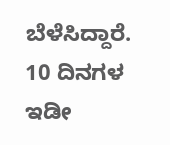ಬೆಳೆಸಿದ್ದಾರೆ. 10 ದಿನಗಳ ಇಡೀ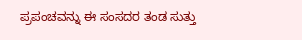ಪ್ರಪಂಚವನ್ನು ಈ ಸಂಸದರ ತಂಡ ಸುತ್ತು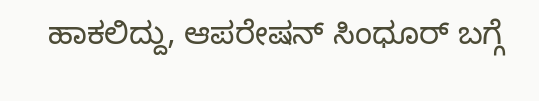ಹಾಕಲಿದ್ದು, ಆಪರೇಷನ್ ಸಿಂಧೂರ್ ಬಗ್ಗೆ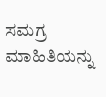ಸಮಗ್ರ ಮಾಹಿತಿಯನ್ನು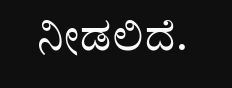ನೀಡಲಿದೆ.